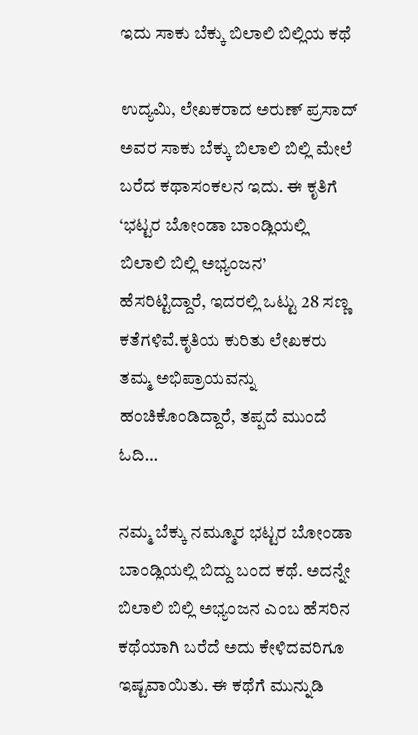ಇದು ಸಾಕು ಬೆಕ್ಕು ಬಿಲಾಲಿ ಬಿಲ್ಲಿಯ ಕಥೆ

ಉದ್ಯಮಿ, ಲೇಖಕರಾದ ಅರುಣ್ ಪ್ರಸಾದ್ ಅವರ ಸಾಕು ಬೆಕ್ಕು ಬಿಲಾಲಿ ಬಿಲ್ಲಿ ಮೇಲೆ ಬರೆದ ಕಥಾಸಂಕಲನ ಇದು. ಈ ಕೃತಿಗೆ ‘ಭಟ್ಟರ ಬೋಂಡಾ ಬಾಂಡ್ಲಿಯಲ್ಲಿ ಬಿಲಾಲಿ ಬಿಲ್ಲಿ ಅಭ್ಯಂಜನ’ ಹೆಸರಿಟ್ಟಿದ್ದಾರೆ, ಇದರಲ್ಲಿ ಒಟ್ಟು 28 ಸಣ್ಣ ಕತೆಗಳಿವೆ.ಕೃತಿಯ ಕುರಿತು ಲೇಖಕರು ತಮ್ಮ ಅಭಿಪ್ರಾಯವನ್ನು ಹಂಚಿಕೊಂಡಿದ್ದಾರೆ, ತಪ್ಪದೆ ಮುಂದೆ ಓದಿ…

ನಮ್ಮ ಬೆಕ್ಕು ನಮ್ಮೂರ ಭಟ್ಟರ ಬೋಂಡಾ ಬಾಂಡ್ಲಿಯಲ್ಲಿ ಬಿದ್ದು ಬಂದ ಕಥೆ. ಅದನ್ನೇ ಬಿಲಾಲಿ ಬಿಲ್ಲಿ ಅಭ್ಯಂಜನ ಎಂಬ ಹೆಸರಿನ ಕಥೆಯಾಗಿ ಬರೆದೆ ಅದು ಕೇಳಿದವರಿಗೂ ಇಷ್ಟವಾಯಿತು. ಈ ಕಥೆಗೆ ಮುನ್ನುಡಿ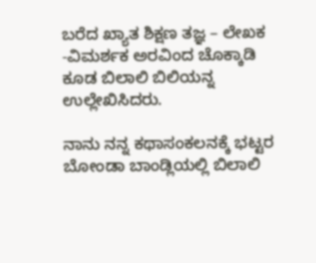ಬರೆದ ಖ್ಯಾತ ಶಿಕ್ಷಣ ತಜ್ಞ – ಲೇಖಕ -ವಿಮರ್ಶಕ ಅರವಿಂದ ಚೊಕ್ಕಾಡಿ ಕೂಡ ಬಿಲಾಲಿ ಬಿಲಿಯನ್ನ ಉಲ್ಲೇಖಿಸಿದರು.

ನಾನು ನನ್ನ ಕಥಾಸಂಕಲನಕ್ಕೆ ಭಟ್ಟರ ಬೋಂಡಾ ಬಾಂಡ್ಲಿಯಲ್ಲಿ ಬಿಲಾಲಿ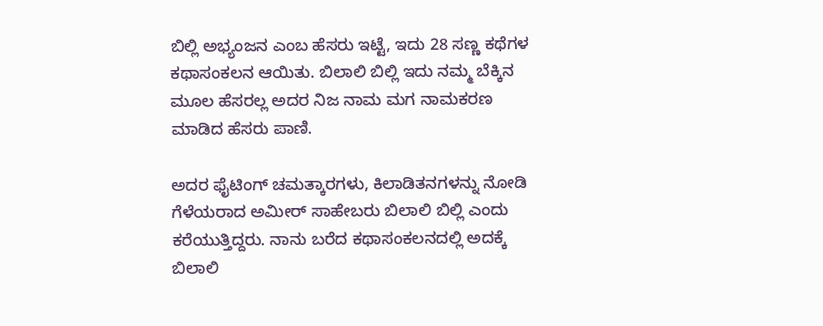ಬಿಲ್ಲಿ ಅಭ್ಯಂಜನ ಎಂಬ ಹೆಸರು ಇಟ್ಟೆ, ಇದು 28 ಸಣ್ಣ ಕಥೆಗಳ ಕಥಾಸಂಕಲನ ಆಯಿತು. ಬಿಲಾಲಿ ಬಿಲ್ಲಿ ಇದು ನಮ್ಮ ಬೆಕ್ಕಿನ ಮೂಲ ಹೆಸರಲ್ಲ ಅದರ ನಿಜ ನಾಮ ಮಗ ನಾಮಕರಣ ಮಾಡಿದ ಹೆಸರು ಪಾಣಿ.

ಅದರ ಫೈಟಿಂಗ್ ಚಮತ್ಕಾರಗಳು, ಕಿಲಾಡಿತನಗಳನ್ನು ನೋಡಿ ಗೆಳೆಯರಾದ ಅಮೀರ್ ಸಾಹೇಬರು ಬಿಲಾಲಿ ಬಿಲ್ಲಿ ಎಂದು ಕರೆಯುತ್ತಿದ್ದರು. ನಾನು ಬರೆದ ಕಥಾಸಂಕಲನದಲ್ಲಿ ಅದಕ್ಕೆ ಬಿಲಾಲಿ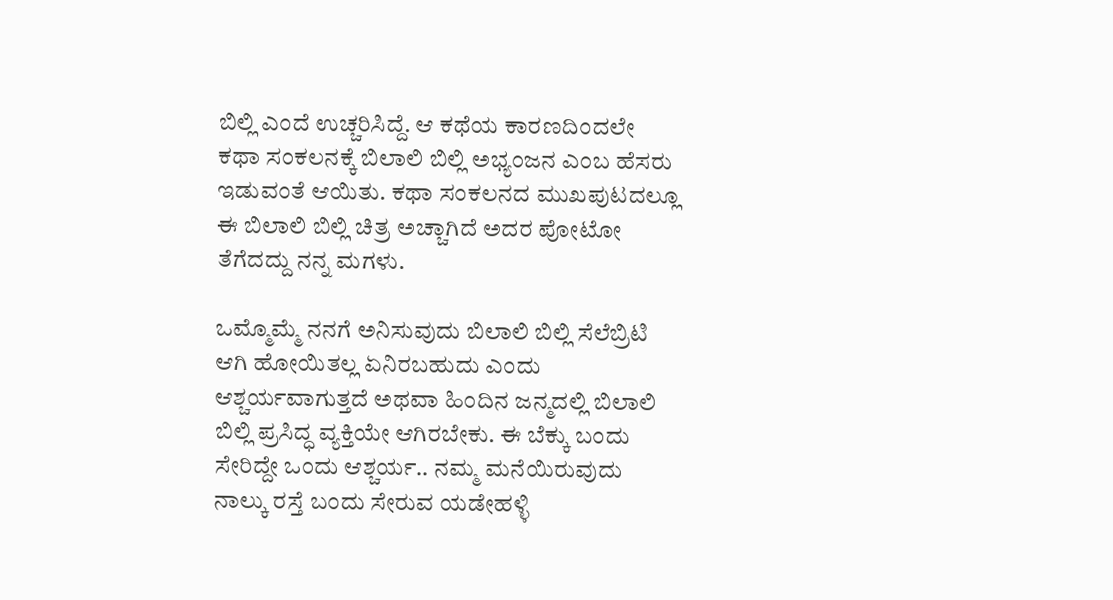ಬಿಲ್ಲಿ ಎಂದೆ ಉಚ್ಚರಿಸಿದ್ದೆ. ಆ ಕಥೆಯ ಕಾರಣದಿಂದಲೇ ಕಥಾ ಸಂಕಲನಕ್ಕೆ ಬಿಲಾಲಿ ಬಿಲ್ಲಿ ಅಭ್ಯಂಜನ ಎಂಬ ಹೆಸರು ಇಡುವಂತೆ ಆಯಿತು. ಕಥಾ ಸಂಕಲನದ ಮುಖಪುಟದಲ್ಲೂ ಈ ಬಿಲಾಲಿ ಬಿಲ್ಲಿ ಚಿತ್ರ ಅಚ್ಚಾಗಿದೆ ಅದರ ಪೋಟೋ ತೆಗೆದದ್ದು ನನ್ನ ಮಗಳು.

ಒಮ್ಮೊಮ್ಮೆ ನನಗೆ ಅನಿಸುವುದು ಬಿಲಾಲಿ ಬಿಲ್ಲಿ ಸೆಲೆಬ್ರಿಟಿ ಆಗಿ ಹೋಯಿತಲ್ಲ ಏನಿರಬಹುದು ಎಂದು ಆಶ್ಚರ್ಯವಾಗುತ್ತದೆ ಅಥವಾ ಹಿಂದಿನ ಜನ್ಮದಲ್ಲಿ ಬಿಲಾಲಿ ಬಿಲ್ಲಿ ಪ್ರಸಿದ್ಧ ವ್ಯಕ್ತಿಯೇ ಆಗಿರಬೇಕು. ಈ ಬೆಕ್ಕು ಬಂದು ಸೇರಿದ್ದೇ ಒಂದು ಆಶ್ಚರ್ಯ.. ನಮ್ಮ ಮನೆಯಿರುವುದು ನಾಲ್ಕು ರಸ್ತೆ ಬಂದು ಸೇರುವ ಯಡೇಹಳ್ಳಿ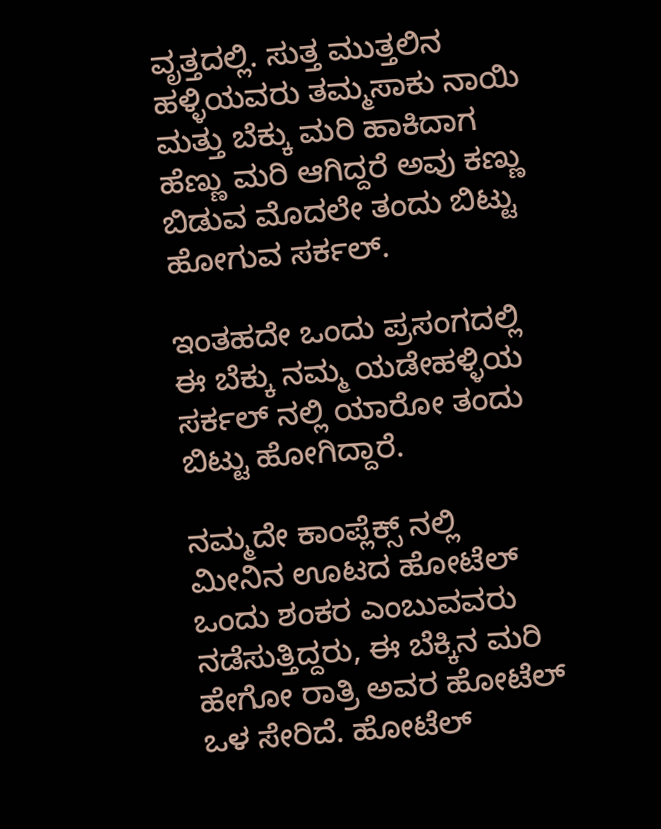ವೃತ್ತದಲ್ಲಿ. ಸುತ್ತ ಮುತ್ತಲಿನ ಹಳ್ಳಿಯವರು ತಮ್ಮಸಾಕು ನಾಯಿ ಮತ್ತು ಬೆಕ್ಕು ಮರಿ ಹಾಕಿದಾಗ ಹೆಣ್ಣು ಮರಿ ಆಗಿದ್ದರೆ ಅವು ಕಣ್ಣು ಬಿಡುವ ಮೊದಲೇ ತಂದು ಬಿಟ್ಟು ಹೋಗುವ ಸರ್ಕಲ್.

ಇಂತಹದೇ ಒಂದು ಪ್ರಸಂಗದಲ್ಲಿ ಈ ಬೆಕ್ಕು ನಮ್ಮ ಯಡೇಹಳ್ಳಿಯ ಸರ್ಕಲ್ ನಲ್ಲಿ ಯಾರೋ ತಂದು ಬಿಟ್ಟು ಹೋಗಿದ್ದಾರೆ.

ನಮ್ಮದೇ ಕಾಂಪ್ಲೆಕ್ಸ್ ನಲ್ಲಿ ಮೀನಿನ ಊಟದ ಹೋಟೆಲ್ ಒಂದು ಶಂಕರ ಎಂಬುವವರು ನಡೆಸುತ್ತಿದ್ದರು, ಈ ಬೆಕ್ಕಿನ ಮರಿ ಹೇಗೋ ರಾತ್ರಿ ಅವರ ಹೋಟೆಲ್ ಒಳ ಸೇರಿದೆ. ಹೋಟೆಲ್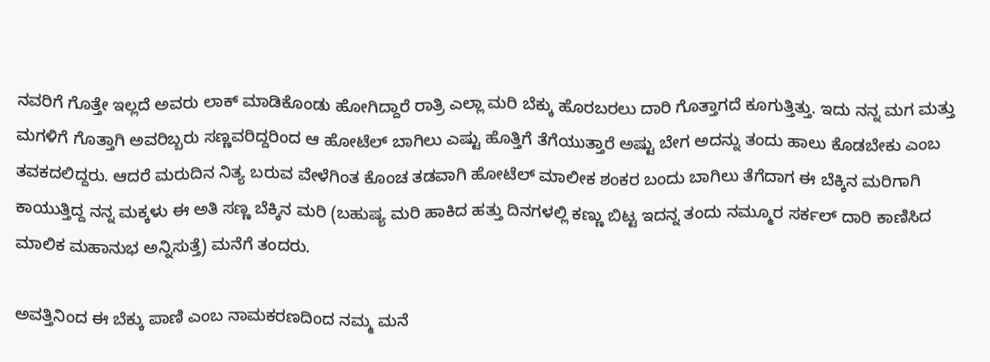ನವರಿಗೆ ಗೊತ್ತೇ ಇಲ್ಲದೆ ಅವರು ಲಾಕ್ ಮಾಡಿಕೊಂಡು ಹೋಗಿದ್ದಾರೆ ರಾತ್ರಿ ಎಲ್ಲಾ ಮರಿ ಬೆಕ್ಕು ಹೊರಬರಲು ದಾರಿ ಗೊತ್ತಾಗದೆ ಕೂಗುತ್ತಿತ್ತು. ಇದು ನನ್ನ ಮಗ ಮತ್ತು ಮಗಳಿಗೆ ಗೊತ್ತಾಗಿ ಅವರಿಬ್ಬರು ಸಣ್ಣವರಿದ್ದರಿಂದ ಆ ಹೋಟೆಲ್ ಬಾಗಿಲು ಎಷ್ಟು ಹೊತ್ತಿಗೆ ತೆಗೆಯುತ್ತಾರೆ ಅಷ್ಟು ಬೇಗ ಅದನ್ನು ತಂದು ಹಾಲು ಕೊಡಬೇಕು ಎಂಬ ತವಕದಲಿದ್ದರು. ಆದರೆ ಮರುದಿನ ನಿತ್ಯ ಬರುವ ವೇಳೆಗಿಂತ ಕೊಂಚ ತಡವಾಗಿ ಹೋಟೆಲ್ ಮಾಲೀಕ ಶಂಕರ ಬಂದು ಬಾಗಿಲು ತೆಗೆದಾಗ ಈ ಬೆಕ್ಕಿನ ಮರಿಗಾಗಿ ಕಾಯುತ್ತಿದ್ದ ನನ್ನ ಮಕ್ಕಳು ಈ ಅತಿ ಸಣ್ಣ ಬೆಕ್ಕಿನ ಮರಿ (ಬಹುಷ್ಯ ಮರಿ ಹಾಕಿದ ಹತ್ತು ದಿನಗಳಲ್ಲಿ ಕಣ್ಣು ಬಿಟ್ಟ ಇದನ್ನ ತಂದು ನಮ್ಮೂರ ಸರ್ಕಲ್ ದಾರಿ ಕಾಣಿಸಿದ ಮಾಲಿಕ ಮಹಾನುಭ ಅನ್ನಿಸುತ್ತೆ) ಮನೆಗೆ ತಂದರು.

ಅವತ್ತಿನಿಂದ ಈ ಬೆಕ್ಕು ಪಾಣಿ ಎಂಬ ನಾಮಕರಣದಿಂದ ನಮ್ಮ ಮನೆ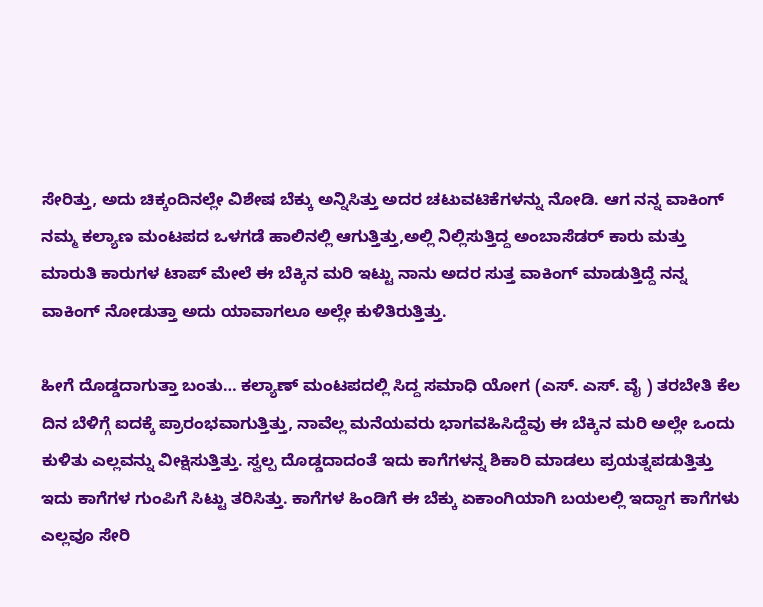ಸೇರಿತ್ತು, ಅದು ಚಿಕ್ಕಂದಿನಲ್ಲೇ ವಿಶೇಷ ಬೆಕ್ಕು ಅನ್ನಿಸಿತ್ತು ಅದರ ಚಟುವಟಿಕೆಗಳನ್ನು ನೋಡಿ. ಆಗ ನನ್ನ ವಾಕಿಂಗ್ ನಮ್ಮ ಕಲ್ಯಾಣ ಮಂಟಪದ ಒಳಗಡೆ ಹಾಲಿನಲ್ಲಿ ಆಗುತ್ತಿತ್ತು,ಅಲ್ಲಿ ನಿಲ್ಲಿಸುತ್ತಿದ್ದ ಅಂಬಾಸೆಡರ್ ಕಾರು ಮತ್ತು ಮಾರುತಿ ಕಾರುಗಳ ಟಾಪ್ ಮೇಲೆ ಈ ಬೆಕ್ಕಿನ ಮರಿ ಇಟ್ಟು ನಾನು ಅದರ ಸುತ್ತ ವಾಕಿಂಗ್ ಮಾಡುತ್ತಿದ್ದೆ ನನ್ನ ವಾಕಿಂಗ್ ನೋಡುತ್ತಾ ಅದು ಯಾವಾಗಲೂ ಅಲ್ಲೇ ಕುಳಿತಿರುತ್ತಿತ್ತು.

ಹೀಗೆ ದೊಡ್ಡದಾಗುತ್ತಾ ಬಂತು… ಕಲ್ಯಾಣ್ ಮಂಟಪದಲ್ಲಿ ಸಿದ್ದ ಸಮಾಧಿ ಯೋಗ (ಎಸ್. ಎಸ್. ವೈ ) ತರಬೇತಿ ಕೆಲ ದಿನ ಬೆಳಿಗ್ಗೆ ಐದಕ್ಕೆ ಪ್ರಾರಂಭವಾಗುತ್ತಿತ್ತು, ನಾವೆಲ್ಲ ಮನೆಯವರು ಭಾಗವಹಿಸಿದ್ದೆವು ಈ ಬೆಕ್ಕಿನ ಮರಿ ಅಲ್ಲೇ ಒಂದು ಕುಳಿತು ಎಲ್ಲವನ್ನು ವೀಕ್ಷಿಸುತ್ತಿತ್ತು. ಸ್ವಲ್ಪ ದೊಡ್ಡದಾದಂತೆ ಇದು ಕಾಗೆಗಳನ್ನ ಶಿಕಾರಿ ಮಾಡಲು ಪ್ರಯತ್ನಪಡುತ್ತಿತ್ತು ಇದು ಕಾಗೆಗಳ ಗುಂಪಿಗೆ ಸಿಟ್ಟು ತರಿಸಿತ್ತು. ಕಾಗೆಗಳ ಹಿಂಡಿಗೆ ಈ ಬೆಕ್ಕು ಏಕಾಂಗಿಯಾಗಿ ಬಯಲಲ್ಲಿ ಇದ್ದಾಗ ಕಾಗೆಗಳು ಎಲ್ಲವೂ ಸೇರಿ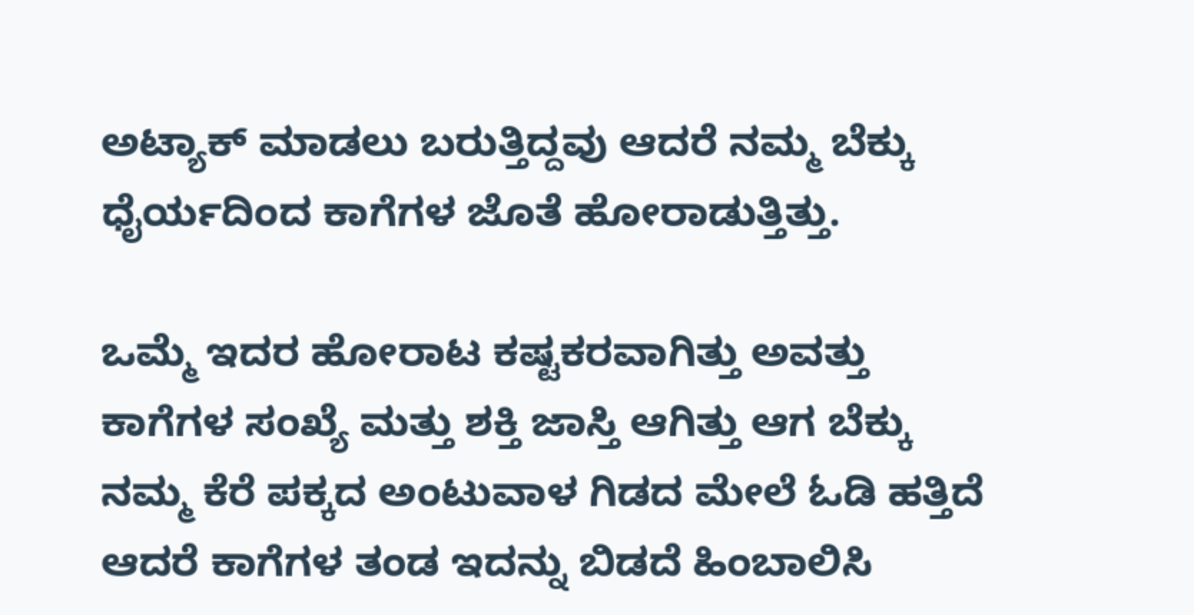ಅಟ್ಯಾಕ್ ಮಾಡಲು ಬರುತ್ತಿದ್ದವು ಆದರೆ ನಮ್ಮ ಬೆಕ್ಕು ಧೈರ್ಯದಿಂದ ಕಾಗೆಗಳ ಜೊತೆ ಹೋರಾಡುತ್ತಿತ್ತು.

ಒಮ್ಮೆ ಇದರ ಹೋರಾಟ ಕಷ್ಟಕರವಾಗಿತ್ತು ಅವತ್ತು ಕಾಗೆಗಳ ಸಂಖ್ಯೆ ಮತ್ತು ಶಕ್ತಿ ಜಾಸ್ತಿ ಆಗಿತ್ತು ಆಗ ಬೆಕ್ಕು ನಮ್ಮ ಕೆರೆ ಪಕ್ಕದ ಅಂಟುವಾಳ ಗಿಡದ ಮೇಲೆ ಓಡಿ ಹತ್ತಿದೆ ಆದರೆ ಕಾಗೆಗಳ ತಂಡ ಇದನ್ನು ಬಿಡದೆ ಹಿಂಬಾಲಿಸಿ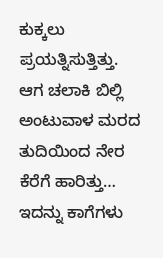ಕುಕ್ಕಲು ಪ್ರಯತ್ನಿಸುತ್ತಿತ್ತು. ಆಗ ಚಲಾಕಿ ಬಿಲ್ಲಿ ಅಂಟುವಾಳ ಮರದ ತುದಿಯಿಂದ ನೇರ ಕೆರೆಗೆ ಹಾರಿತ್ತು… ಇದನ್ನು ಕಾಗೆಗಳು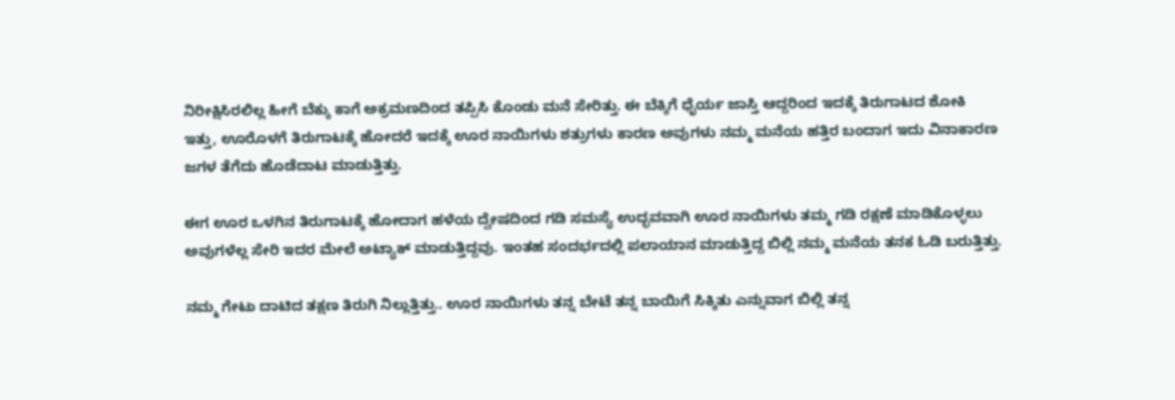ನಿರೀಕ್ಷಿಸಿರಲಿಲ್ಲ ಹೀಗೆ ಬೆಕ್ಕು ಕಾಗೆ ಅಕ್ರಮಣದಿಂದ ತಪ್ಪಿಸಿ ಕೊಂಡು ಮನೆ ಸೇರಿತ್ತು. ಈ ಬೆಕ್ಕಿಗೆ ಧೈರ್ಯ ಜಾಸ್ತಿ ಆದ್ದರಿಂದ ಇದಕ್ಕೆ ತಿರುಗಾಟದ ಶೋಕಿ ಇತ್ತು, ಊರೊಳಗೆ ತಿರುಗಾಟಕ್ಕೆ ಹೋದರೆ ಇದಕ್ಕೆ ಊರ ನಾಯಿಗಳು ಶತ್ರುಗಳು ಕಾರಣ ಅವುಗಳು ನಮ್ಮ ಮನೆಯ ಹತ್ತಿರ ಬಂದಾಗ ಇದು ವಿನಾಕಾರಣ ಜಗಳ ತೆಗೆದು ಹೊಡೆದಾಟ ಮಾಡುತ್ತಿತ್ತು.

ಈಗ ಊರ ಒಳಗಿನ ತಿರುಗಾಟಕ್ಕೆ ಹೋದಾಗ ಹಳೆಯ ದ್ವೇಷದಿಂದ ಗಡಿ ಸಮಸ್ಯೆ ಉದ್ಭವವಾಗಿ ಊರ ನಾಯಿಗಳು ತಮ್ಮ ಗಡಿ ರಕ್ಷಣೆ ಮಾಡಿಕೊಳ್ಳಲು ಅವುಗಳೆಲ್ಲ ಸೇರಿ ಇದರ ಮೇಲೆ ಅಟ್ಯಾಕ್ ಮಾಡುತ್ತಿದ್ದವು. ಇಂತಹ ಸಂದರ್ಭದಲ್ಲಿ ಪಲಾಯಾನ ಮಾಡುತ್ತಿದ್ದ ಬಿಲ್ಲಿ ನಮ್ಮ ಮನೆಯ ತನಕ ಓಡಿ ಬರುತ್ತಿತ್ತು.

ನಮ್ಮ ಗೇಟು ದಾಟಿದ ತಕ್ಷಣ ತಿರುಗಿ ನಿಲ್ಲುತ್ತಿತ್ತು.. ಊರ ನಾಯಿಗಳು ತನ್ನ ಬೇಟೆ ತನ್ನ ಬಾಯಿಗೆ ಸಿಕ್ಕಿತು ಎನ್ನುವಾಗ ಬಿಲ್ಲಿ ತನ್ನ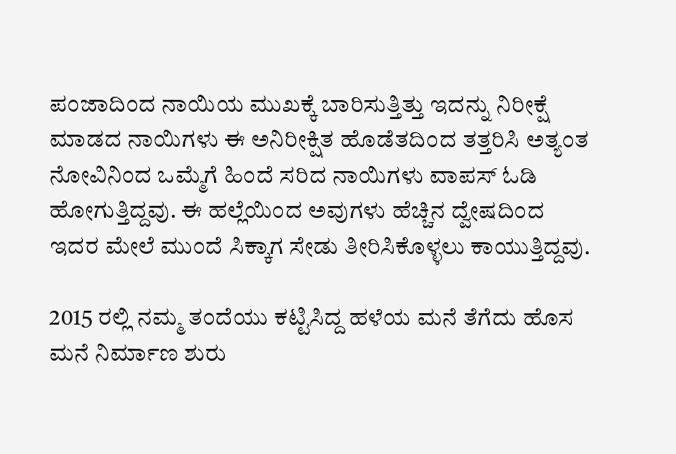ಪಂಜಾದಿಂದ ನಾಯಿಯ ಮುಖಕ್ಕೆ ಬಾರಿಸುತ್ತಿತ್ತು ಇದನ್ನು ನಿರೀಕ್ಷೆ ಮಾಡದ ನಾಯಿಗಳು ಈ ಅನಿರೀಕ್ಷಿತ ಹೊಡೆತದಿಂದ ತತ್ತರಿಸಿ ಅತ್ಯಂತ ನೋವಿನಿಂದ ಒಮ್ಮೆಗೆ ಹಿಂದೆ ಸರಿದ ನಾಯಿಗಳು ವಾಪಸ್ ಓಡಿ ಹೋಗುತ್ತಿದ್ದವು. ಈ ಹಲ್ಲೆಯಿಂದ ಅವುಗಳು ಹೆಚ್ಚಿನ ದ್ವೇಷದಿಂದ ಇದರ ಮೇಲೆ ಮುಂದೆ ಸಿಕ್ಕಾಗ ಸೇಡು ತೀರಿಸಿಕೊಳ್ಳಲು ಕಾಯುತ್ತಿದ್ದವು.

2015 ರಲ್ಲಿ ನಮ್ಮ ತಂದೆಯು ಕಟ್ಟಿಸಿದ್ದ ಹಳೆಯ ಮನೆ ತೆಗೆದು ಹೊಸ ಮನೆ ನಿರ್ಮಾಣ ಶುರು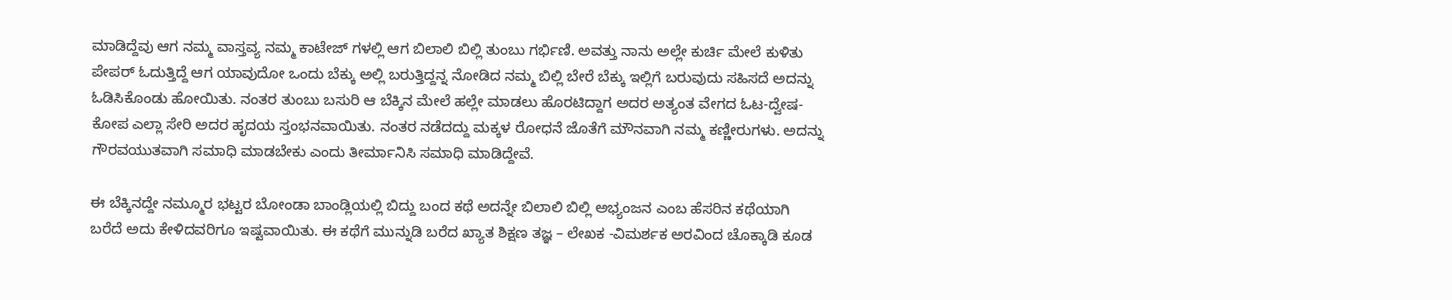ಮಾಡಿದ್ದೆವು ಆಗ ನಮ್ಮ ವಾಸ್ತವ್ಯ ನಮ್ಮ ಕಾಟೇಜ್ ಗಳಲ್ಲಿ ಆಗ ಬಿಲಾಲಿ ಬಿಲ್ಲಿ ತುಂಬು ಗರ್ಭಿಣಿ. ಅವತ್ತು ನಾನು ಅಲ್ಲೇ ಕುರ್ಚಿ ಮೇಲೆ ಕುಳಿತು ಪೇಪರ್ ಓದುತ್ತಿದ್ದೆ ಆಗ ಯಾವುದೋ ಒಂದು ಬೆಕ್ಕು ಅಲ್ಲಿ ಬರುತ್ತಿದ್ದನ್ನ ನೋಡಿದ ನಮ್ಮ ಬಿಲ್ಲಿ ಬೇರೆ ಬೆಕ್ಕು ಇಲ್ಲಿಗೆ ಬರುವುದು ಸಹಿಸದೆ ಅದನ್ನು ಓಡಿಸಿಕೊಂಡು ಹೋಯಿತು. ನಂತರ ತುಂಬು ಬಸುರಿ ಆ ಬೆಕ್ಕಿನ ಮೇಲೆ ಹಲ್ಲೇ ಮಾಡಲು ಹೊರಟಿದ್ದಾಗ ಅದರ ಅತ್ಯಂತ ವೇಗದ ಓಟ-ದ್ವೇಷ- ಕೋಪ ಎಲ್ಲಾ ಸೇರಿ ಅದರ ಹೃದಯ ಸ್ತಂಭನವಾಯಿತು. ನಂತರ ನಡೆದದ್ದು ಮಕ್ಕಳ ರೋಧನೆ ಜೊತೆಗೆ ಮೌನವಾಗಿ ನಮ್ಮ ಕಣ್ಣೀರುಗಳು. ಅದನ್ನು ಗೌರವಯುತವಾಗಿ ಸಮಾಧಿ ಮಾಡಬೇಕು ಎಂದು ತೀರ್ಮಾನಿಸಿ ಸಮಾಧಿ ಮಾಡಿದ್ದೇವೆ.

ಈ ಬೆಕ್ಕಿನದ್ದೇ ನಮ್ಮೂರ ಭಟ್ಟರ ಬೋಂಡಾ ಬಾಂಡ್ಲಿಯಲ್ಲಿ ಬಿದ್ದು ಬಂದ ಕಥೆ ಅದನ್ನೇ ಬಿಲಾಲಿ ಬಿಲ್ಲಿ ಅಭ್ಯಂಜನ ಎಂಬ ಹೆಸರಿನ ಕಥೆಯಾಗಿ ಬರೆದೆ ಅದು ಕೇಳಿದವರಿಗೂ ಇಷ್ಟವಾಯಿತು. ಈ ಕಥೆಗೆ ಮುನ್ನುಡಿ ಬರೆದ ಖ್ಯಾತ ಶಿಕ್ಷಣ ತಜ್ಞ – ಲೇಖಕ -ವಿಮರ್ಶಕ ಅರವಿಂದ ಚೊಕ್ಕಾಡಿ ಕೂಡ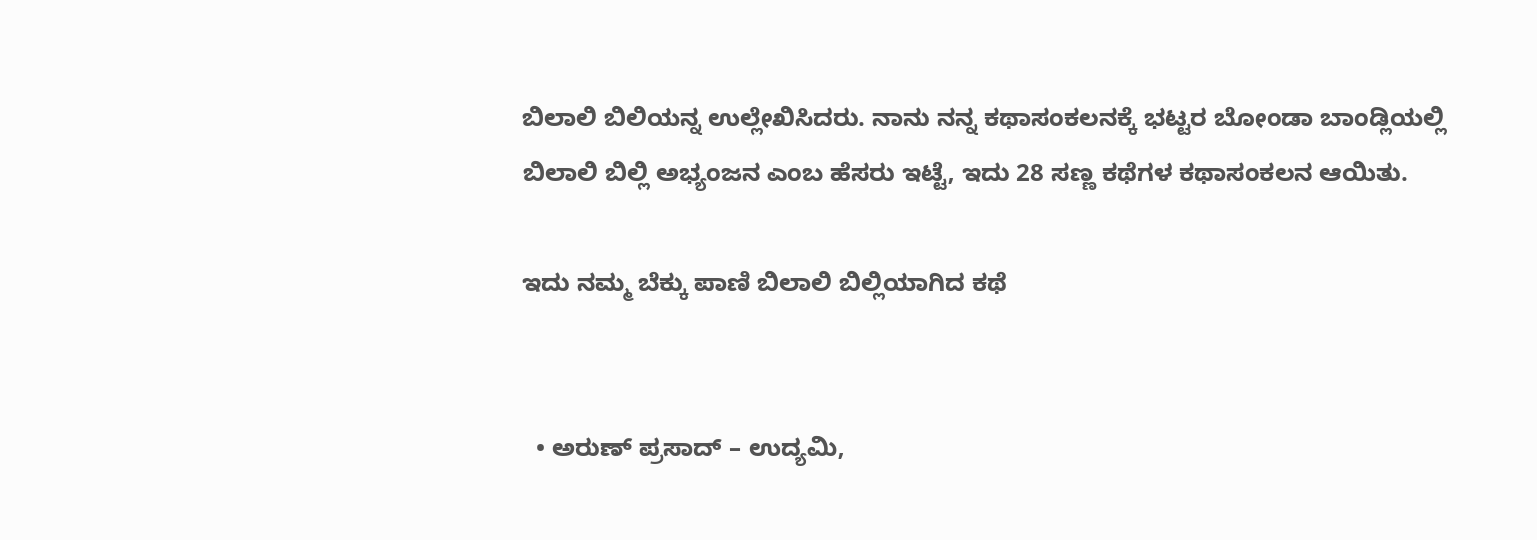ಬಿಲಾಲಿ ಬಿಲಿಯನ್ನ ಉಲ್ಲೇಖಿಸಿದರು. ನಾನು ನನ್ನ ಕಥಾಸಂಕಲನಕ್ಕೆ ಭಟ್ಟರ ಬೋಂಡಾ ಬಾಂಡ್ಲಿಯಲ್ಲಿ ಬಿಲಾಲಿ ಬಿಲ್ಲಿ ಅಭ್ಯಂಜನ ಎಂಬ ಹೆಸರು ಇಟ್ಟೆ, ಇದು 28 ಸಣ್ಣ ಕಥೆಗಳ ಕಥಾಸಂಕಲನ ಆಯಿತು.

ಇದು ನಮ್ಮ ಬೆಕ್ಕು ಪಾಣಿ ಬಿಲಾಲಿ ಬಿಲ್ಲಿಯಾಗಿದ ಕಥೆ


  • ಅರುಣ್ ಪ್ರಸಾದ್ – ಉದ್ಯಮಿ,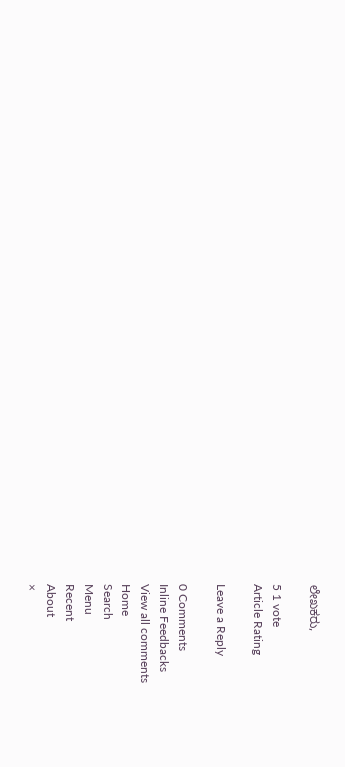ಲೇಖಕರು,

5 1 vote
Article Rating

Leave a Reply

0 Comments
Inline Feedbacks
View all comments
Home
Search
Menu
Recent
About
×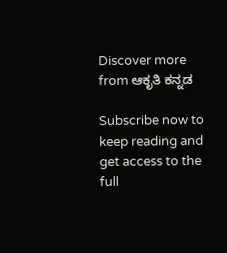Discover more from ಆಕೃತಿ ಕನ್ನಡ

Subscribe now to keep reading and get access to the full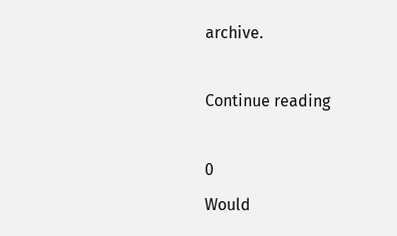archive.

Continue reading

0
Would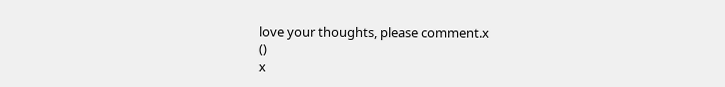love your thoughts, please comment.x
()
x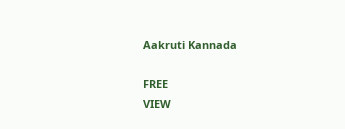Aakruti Kannada

FREE
VIEW